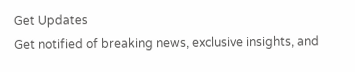Get Updates
Get notified of breaking news, exclusive insights, and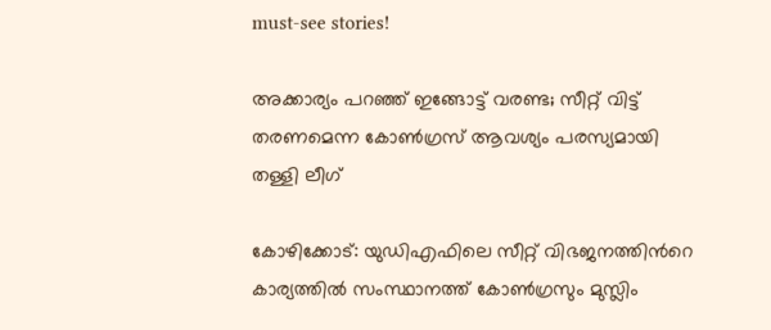must-see stories!

അക്കാര്യം പറഞ്ഞ് ഇങ്ങോട്ട് വരണ്ട; സീറ്റ് വിട്ട് തരണമെന്ന കോണ്‍ഗ്രസ് ആവശ്യം പരസ്യമായി തള്ളി ലീഗ്

കോഴിക്കോട്: യുഡിഎഫിലെ സീറ്റ് വിഭജനത്തിന്‍റെ കാര്യത്തില്‍ സംസ്ഥാനത്ത് കോണ്‍ഗ്രസും മുസ്ലിം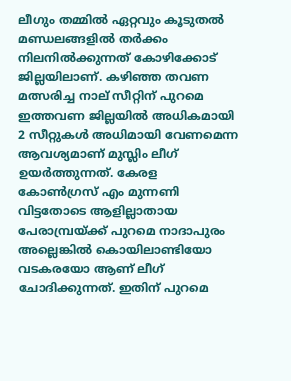ലീഗും തമ്മില്‍ ഏറ്റവും കൂടുതല്‍ മണ്ഡലങ്ങളില്‍ തര്‍ക്കം നിലനില്‍ക്കുന്നത് കോഴിക്കോട് ജില്ലയിലാണ്. കഴിഞ്ഞ തവണ മത്സരിച്ച നാല് സീറ്റിന് പുറമെ ഇത്തവണ ജില്ലയില്‍ അധികമായി 2 സീറ്റുകള്‍ അധിമായി വേണമെന്ന ആവശ്യമാണ് മുസ്ലിം ലീഗ് ഉയര്‍ത്തുന്നത്. കേരള കോണ്‍ഗ്രസ് എം മുന്നണി വിട്ടതോടെ ആളില്ലാതായ പേരാമ്പ്രയ്ക്ക് പുറമെ നാദാപുരം അല്ലെങ്കില്‍ കൊയിലാണ്ടിയോ വടകരയോ ആണ് ലീഗ് ചോദിക്കുന്നത്. ഇതിന് പുറമെ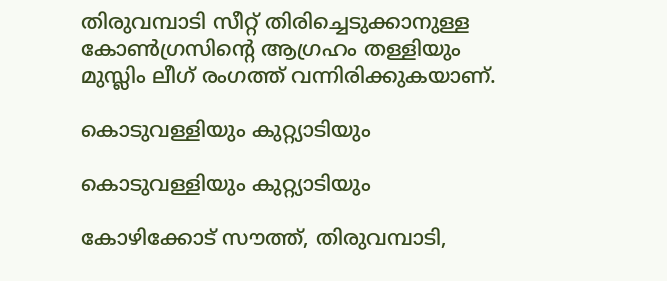തിരുവമ്പാടി സീറ്റ് തിരിച്ചെടുക്കാനുള്ള കോണ്‍ഗ്രസിന്‍റെ ആഗ്രഹം തള്ളിയും മുസ്ലിം ലീഗ് രംഗത്ത് വന്നിരിക്കുകയാണ്.

കൊടുവള്ളിയും കുറ്റ്യാടിയും

കൊടുവള്ളിയും കുറ്റ്യാടിയും

കോഴിക്കോട് സൗത്ത്, തിരുവമ്പാടി,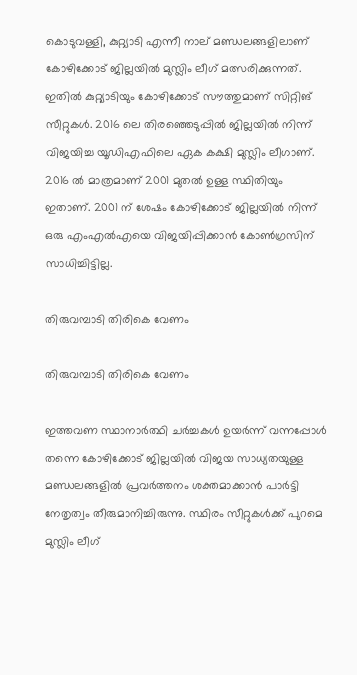കൊടുവള്ളി, കുറ്റ്യാടി എന്നീ നാല് മണ്ഡലങ്ങളിലാണ് കോഴിക്കോട് ജില്ലയില്‍ മുസ്ലിം ലീഗ് മത്സരിക്കുന്നത്. ഇതില്‍ കുറ്റ്യാടിയും കോഴിക്കോട് സൗത്തുമാണ് സിറ്റിങ് സീറ്റുകള്‍. 2016 ലെ തിരഞ്ഞെടുപ്പില്‍ ജില്ലയില്‍ നിന്ന് വിജയിച്ച യൂഡിഎഫിലെ ഏക കക്ഷി മുസ്ലിം ലീഗാണ്. 2016 ല്‍ മാത്രമാണ് 2001 മുതല്‍ ഉള്ള സ്ഥിതിയും ഇതാണ്. 2001 ന് ശേഷം കോഴിക്കോട് ജില്ലയില്‍ നിന്ന് ഒരു എംഎല്‍എയെ വിജയിപ്പിക്കാന്‍ കോണ്‍ഗ്രസിന് സാധിച്ചിട്ടില്ല.

തിരുവമ്പാടി തിരികെ വേണം

തിരുവമ്പാടി തിരികെ വേണം

ഇത്തവണ സ്ഥാനാര്‍ത്ഥി ചര്‍ച്ചകള്‍ ഉയര്‍ന്ന് വന്നപ്പോള്‍ തന്നെ കോഴിക്കോട് ജില്ലയില്‍ വിജയ സാധ്യതയുള്ള മണ്ഡലങ്ങളില്‍ പ്രവര്‍ത്തനം ശക്തമാക്കാന്‍ പാര്‍ട്ടി നേതൃത്വം തീരുമാനിച്ചിരുന്നു. സ്ഥിരം സീറ്റുകള്‍ക്ക് പുറമെ മുസ്ലിം ലീഗ്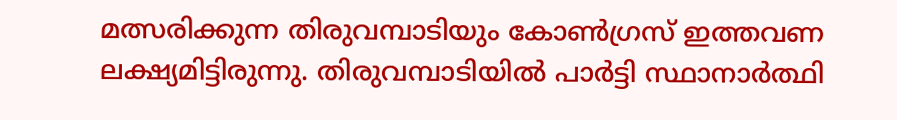മത്സരിക്കുന്ന തിരുവമ്പാടിയും കോണ്‍ഗ്രസ് ഇത്തവണ ലക്ഷ്യമിട്ടിരുന്നു. തിരുവമ്പാടിയില്‍ പാര്‍ട്ടി സ്ഥാനാര്‍ത്ഥി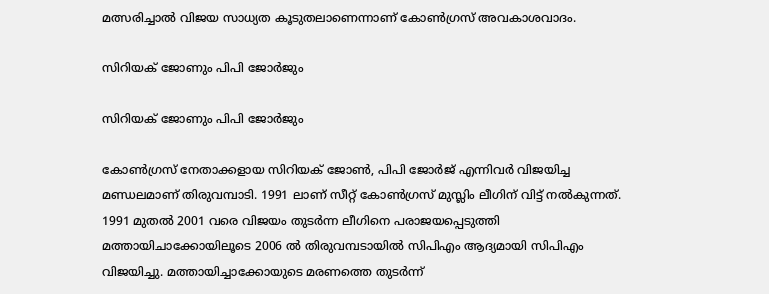മത്സരിച്ചാല്‍ വിജയ സാധ്യത കൂടുതലാണെന്നാണ് കോണ്‍ഗ്രസ് അവകാശവാദം.

സിറിയക് ജോണും പിപി ജോര്‍ജും

സിറിയക് ജോണും പിപി ജോര്‍ജും

കോണ്‍ഗ്രസ് നേതാക്കളായ സിറിയക് ജോണ്‍, പിപി ജോര്‍ജ് എന്നിവര്‍ വിജയിച്ച മണ്ഡലമാണ് തിരുവമ്പാടി. 1991 ലാണ് സീറ്റ് കോണ്‍ഗ്രസ് മുസ്ലിം ലീഗിന് വിട്ട് നല്‍കുന്നത്. 1991 മുതല്‍ 2001 വരെ വിജയം തുടര്‍ന്ന ലീഗിനെ പരാജയപ്പെടുത്തി മത്തായിചാക്കോയിലൂടെ 2006 ല്‍ തിരുവമ്പടായില്‍ സിപിഎം ആദ്യമായി സിപിഎം വിജയിച്ചു. മത്തായിച്ചാക്കോയുടെ മരണത്തെ തുടര്‍ന്ന്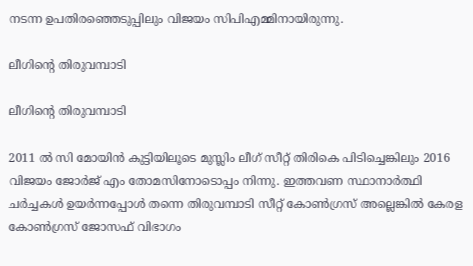നടന്ന ഉപതിരഞ്ഞെടുപ്പിലും വിജയം സിപിഎമ്മിനായിരുന്നു.

ലീഗിന്‍റെ തിരുവമ്പാടി

ലീഗിന്‍റെ തിരുവമ്പാടി

2011 ല്‍ സി മോയിന്‍ കുട്ടിയിലൂടെ മുസ്ലിം ലീഗ് സീറ്റ് തിരികെ പിടിച്ചെങ്കിലും 2016 വിജയം ജോര്‍ജ് എം തോമസിനോടൊപ്പം നിന്നു. ഇത്തവണ സ്ഥാനാര്‍ത്ഥി ചര്‍ച്ചകള്‍ ഉയര്‍ന്നപ്പോള്‍ തന്നെ തിരുവമ്പാടി സീറ്റ് കോണ്‍ഗ്രസ് അല്ലെങ്കില്‍ കേരള കോണ്‍ഗ്രസ് ജോസഫ് വിഭാഗം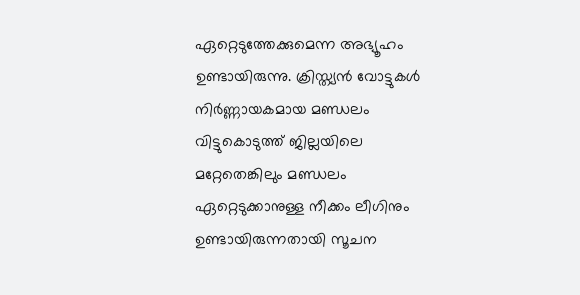ഏറ്റെടുത്തേക്കുമെന്ന അഭ്യൂഹം ഉണ്ടായിരുന്നു. ക്രിസ്ത്യന്‍ വോട്ടുകള്‍ നിര്‍ണ്ണായകമായ മണ്ഡലം വിട്ടുകൊടുത്ത് ജില്ലയിലെ മറ്റേതെങ്കിലും മണ്ഡലം ഏറ്റെടുക്കാനുള്ള നീക്കം ലീഗിനും ഉണ്ടായിരുന്നതായി സൂചന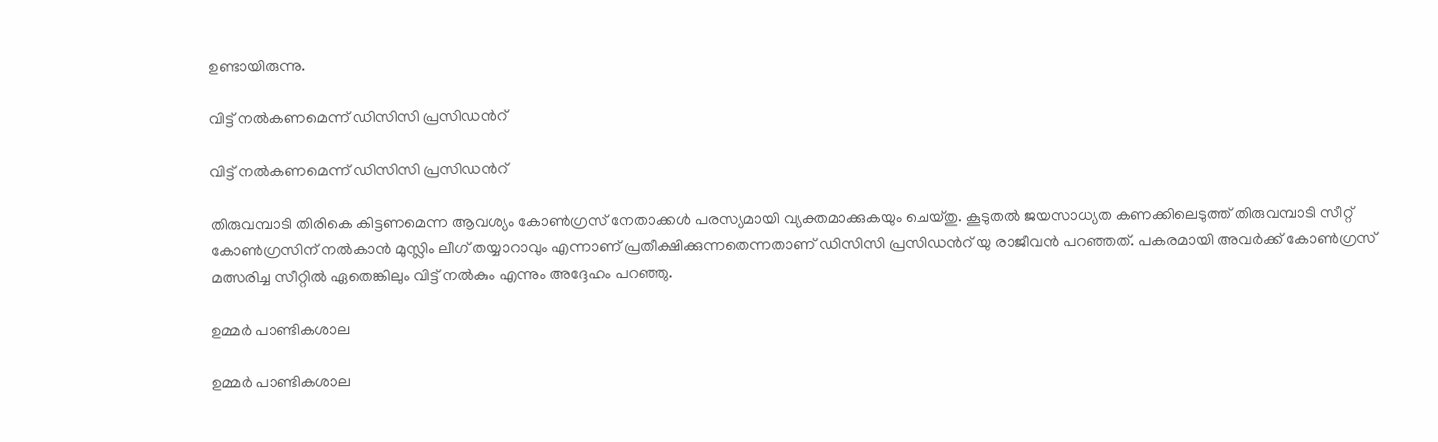ഉണ്ടായിരുന്നു.

വിട്ട് നല്‍കണമെന്ന് ഡിസിസി പ്രസിഡന്‍റ്

വിട്ട് നല്‍കണമെന്ന് ഡിസിസി പ്രസിഡന്‍റ്

തിരുവമ്പാടി തിരികെ കിട്ടണമെന്ന ആവശ്യം കോണ്‍ഗ്രസ് നേതാക്കള്‍ പരസ്യമായി വ്യക്തമാക്കുകയും ചെയ്തു. കൂടുതല്‍ ജയസാധ്യത കണക്കിലെടുത്ത് തിരുവമ്പാടി സീറ്റ് കോണ്‍ഗ്രസിന് നല്‍കാന്‍ മുസ്ലിം ലീഗ് തയ്യാറാവും എന്നാണ് പ്രതീക്ഷിക്കുന്നതെന്നതാണ് ഡിസിസി പ്രസിഡന്‍റ് യു രാജീവന്‍ പറഞ്ഞത്. പകരമായി അവര്‍ക്ക് കോണ്‍ഗ്രസ് മത്സരിച്ച സീറ്റില്‍ ഏതെങ്കിലും വിട്ട് നല്‍കും എന്നും അദ്ദേഹം പറഞ്ഞു.

ഉമ്മര്‍ പാണ്ടികശാല

ഉമ്മര്‍ പാണ്ടികശാല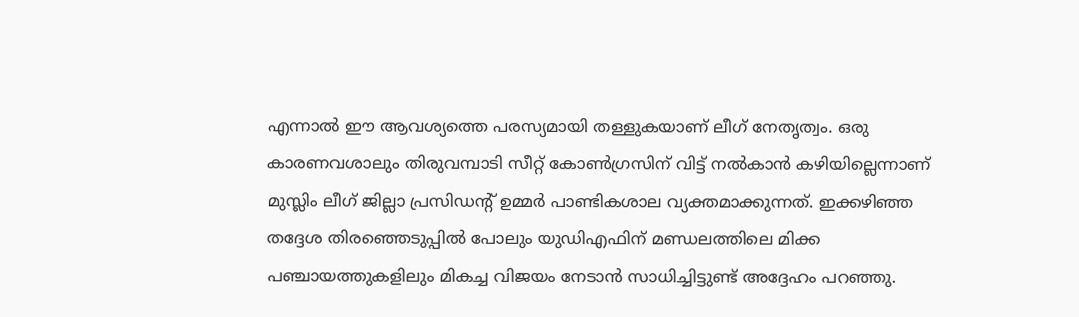എന്നാല്‍ ഈ ആവശ്യത്തെ പരസ്യമായി തള്ളുകയാണ് ലീഗ് നേതൃത്വം. ഒരു കാരണവശാലും തിരുവമ്പാടി സീറ്റ് കോണ്‍ഗ്രസിന് വിട്ട് നല്‍കാന്‍ കഴിയില്ലെന്നാണ് മുസ്ലിം ലീഗ് ജില്ലാ പ്രസിഡന്‍റ് ഉമ്മര്‍ പാണ്ടികശാല വ്യക്തമാക്കുന്നത്. ഇക്കഴിഞ്ഞ തദ്ദേശ തിരഞ്ഞെടുപ്പില്‍ പോലും യുഡിഎഫിന് മണ്ഡലത്തിലെ മിക്ക പഞ്ചായത്തുകളിലും മികച്ച വിജയം നേടാന്‍ സാധിച്ചിട്ടുണ്ട് അദ്ദേഹം പറഞ്ഞു.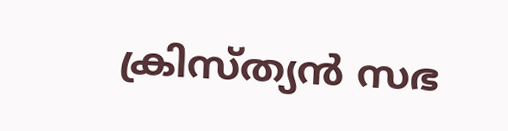ക്രിസ്ത്യന്‍ സഭ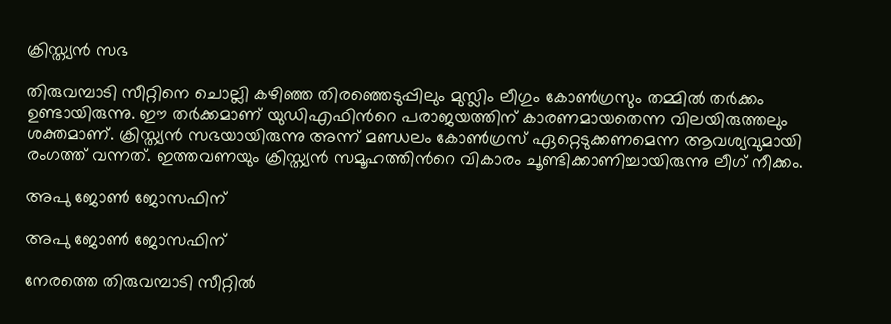ക്രിസ്ത്യന്‍ സഭ

തിരുവമ്പാടി സീറ്റിനെ ചൊല്ലി കഴിഞ്ഞ തിരഞ്ഞെടുപ്പിലും മുസ്ലിം ലീഗും കോണ്‍ഗ്രസും തമ്മില്‍ തര്‍ക്കം ഉണ്ടായിരുന്നു. ഈ തര്‍ക്കമാണ് യുഡിഎഫിന്‍റെ പരാജയത്തിന് കാരണമായതെന്ന വിലയിരുത്തലും ശക്തമാണ്. ക്രിസ്ത്യന്‍ സഭയായിരുന്നു അന്ന് മണ്ഡലം കോണ്‍ഗ്രസ് ഏറ്റെടുക്കണമെന്ന ആവശ്യവുമായി രംഗത്ത് വന്നത്. ഇത്തവണയും ക്രിസ്ത്യന്‍ സമൂഹത്തിന്‍റെ വികാരം ചൂണ്ടിക്കാണിച്ചായിരുന്നു ലീഗ് നീക്കം.

അപു ജോണ്‍ ജോസഫിന്

അപു ജോണ്‍ ജോസഫിന്

നേരത്തെ തിരുവമ്പാടി സീറ്റില്‍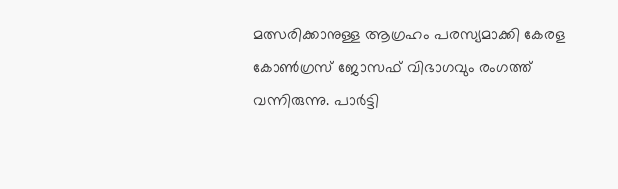മത്സരിക്കാനുള്ള ആഗ്രഹം പരസ്യമാക്കി കേരള കോണ്‍ഗ്രസ് ജോസഫ് വിഭാഗവും രംഗത്ത് വന്നിരുന്നു. പാര്‍ട്ടി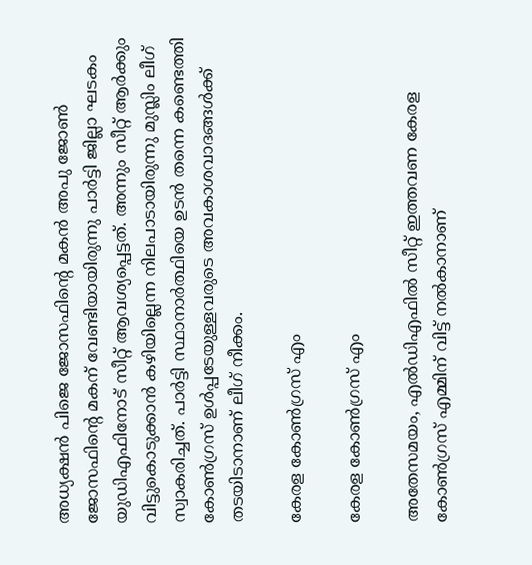അധ്യക്ഷന്‍ പിജെ ജോസഫിന്‍റെ മകന്‍ അപു ജോണ്‍ ജോസഫിന്‍റെ മകന് വേണ്ടിയായിരുന്നു പാര്‍ട്ടി ജില്ലാ ഘടകം യുഡിഎഫിനോട് സീറ്റ് ആവശ്യപ്പെട്ടത്. അന്നും സീറ്റ് ആര്‍ക്കും വിട്ടുകൊടുക്കാന്‍ കഴിയില്ലെന്ന നിലപാടായിരുന്നു മുസ്ലിം ലീഗ് സ്വാകരിച്ചത്. പാര്‍ട്ടി സ്ഥാനാര്‍ത്ഥിയെ ഉടന്‍ തന്നെ കണ്ടെത്തി കോണ്‍ഗ്രസ് ഉള്‍പ്പടേയുള്ളവരുടെ അവകാശവാദങ്ങള്‍ക്ക് തടയിടാനാണ് ലീഗ് നീക്കം.

കേരള കോണ്‍ഗ്രസ് എം

കേരള കോണ്‍ഗ്രസ് എം

അതേസമയം, എല്‍ഡിഎഫില്‍ സീറ്റ് ഇത്തവണ കേരള കോണ്‍ഗ്രസ് എമ്മിന് വിട്ട് നല്‍കാനാണ്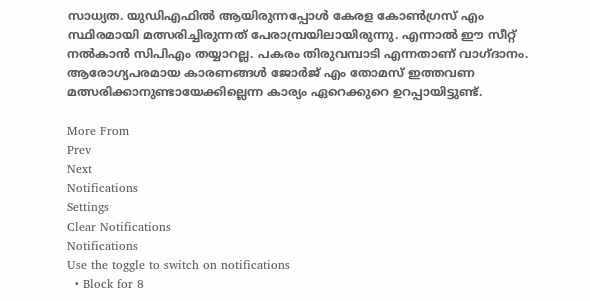സാധ്യത. യുഡിഎഫില്‍ ആയിരുന്നപ്പോള്‍ കേരള കോണ്‍ഗ്രസ് എം സ്ഥിരമായി മത്സരിച്ചിരുന്നത് പേരാമ്പ്രയിലായിരുന്നു. എന്നാല്‍ ഈ സീറ്റ് നല്‍കാന്‍ സിപിഎം തയ്യാറല്ല. പകരം തിരുവമ്പാടി എന്നതാണ് വാഗ്ദാനം. ആരോഗ്യപരമായ കാരണങ്ങള്‍ ജോര്‍ജ് എം തോമസ് ഇത്തവണ മത്സരിക്കാനുണ്ടായേക്കില്ലെന്ന കാര്യം ഏറെക്കുറെ ഉറപ്പായിട്ടുണ്ട്.

More From
Prev
Next
Notifications
Settings
Clear Notifications
Notifications
Use the toggle to switch on notifications
  • Block for 8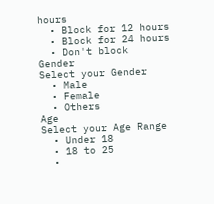hours
  • Block for 12 hours
  • Block for 24 hours
  • Don't block
Gender
Select your Gender
  • Male
  • Female
  • Others
Age
Select your Age Range
  • Under 18
  • 18 to 25
  •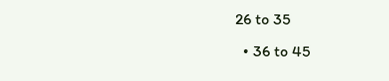26 to 35
  • 36 to 45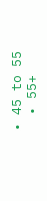• 45 to 55
  • 55+